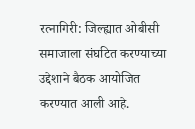रत्नागिरी: जिल्ह्यात ओबीसी समाजाला संघटित करण्याच्या उद्देशाने बैठक आयोजित करण्यात आली आहे.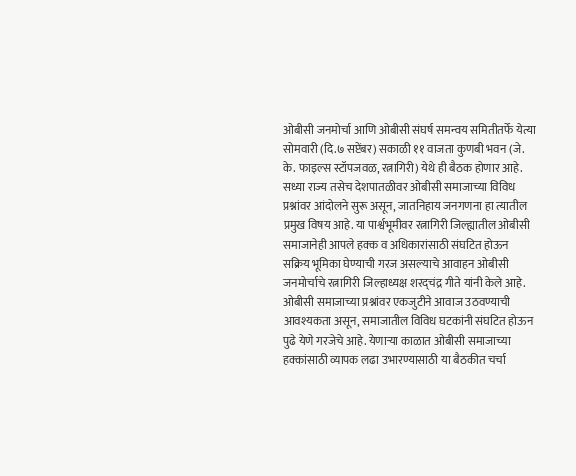ओबीसी जनमोर्चा आणि ओबीसी संघर्ष समन्वय समितीतर्फे येत्या सोमवारी (दि.७ सप्टेंबर) सकाळी ११ वाजता कुणबी भवन (जे. के. फाइल्स स्टॉपजवळ, रत्नागिरी) येथे ही बैठक होणार आहे.
सध्या राज्य तसेच देशपातळीवर ओबीसी समाजाच्या विविध प्रश्नांवर आंदोलने सुरू असून, जातनिहाय जनगणना हा त्यातील प्रमुख विषय आहे. या पार्श्वभूमीवर रत्नागिरी जिल्ह्यातील ओबीसी समाजानेही आपले हक्क व अधिकारांसाठी संघटित होऊन सक्रिय भूमिका घेण्याची गरज असल्याचे आवाहन ओबीसी जनमोर्चाचे रत्नागिरी जिल्हाध्यक्ष शरद्चंद्र गीते यांनी केले आहे. ओबीसी समाजाच्या प्रश्नांवर एकजुटीने आवाज उठवण्याची आवश्यकता असून, समाजातील विविध घटकांनी संघटित होऊन पुढे येणे गरजेचे आहे. येणाऱ्या काळात ओबीसी समाजाच्या हक्कांसाठी व्यापक लढा उभारण्यासाठी या बैठकीत चर्चा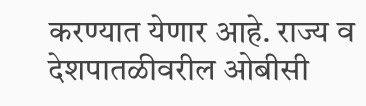करण्यात येणार आहे. राज्य व देशपातळीवरील ओबीसी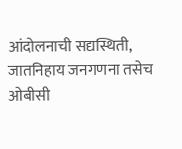आंदोलनाची सद्यस्थिती, जातनिहाय जनगणना तसेच ओबीसी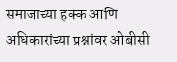समाजाच्या हक्क आणि अधिकारांच्या प्रश्नांवर ओबीसी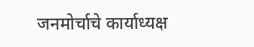जनमोर्चाचे कार्याध्यक्ष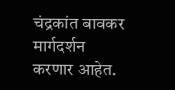चंद्रकांत बावकर मार्गदर्शन करणार आहेत.